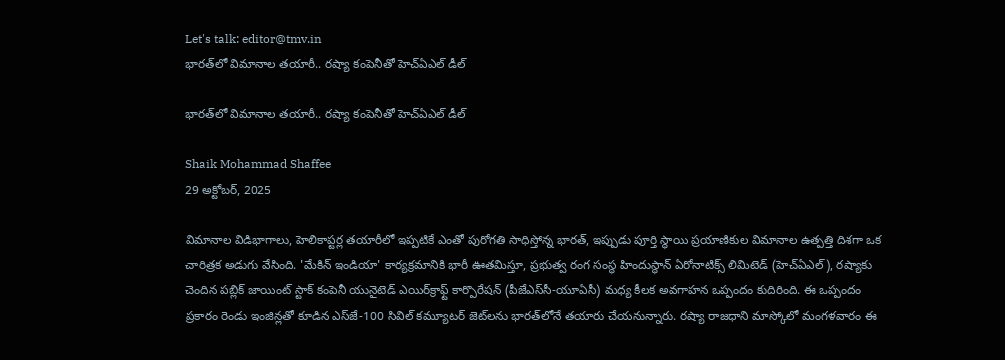Let's talk: editor@tmv.in
భారత్‌లో విమానాల తయారీ.. రష్యా కంపెనీతో హెచ్‌ఏఎల్ డీల్

భారత్‌లో విమానాల తయారీ.. రష్యా కంపెనీతో హెచ్‌ఏఎల్ డీల్

Shaik Mohammad Shaffee
29 అక్టోబర్, 2025

విమానాల విడిభాగాలు, హెలికాప్టర్ల తయారీలో ఇప్పటికే ఎంతో పురోగతి సాధిస్తోన్న భారత్, ఇప్పుడు పూర్తి స్థాయి ప్రయాణికుల విమానాల ఉత్పత్తి దిశగా ఒక చారిత్రక అడుగు వేసింది. 'మేకిన్ ఇండియా' కార్యక్రమానికి భారీ ఊతమిస్తూ, ప్రభుత్వ రంగ సంస్థ హిందుస్థాన్ ఏరోనాటిక్స్ లిమిటెడ్ (హెచ్‌ఏఎల్), రష్యాకు చెందిన పబ్లిక్ జాయింట్ స్టాక్ కంపెనీ యునైటెడ్ ఎయిర్‌క్రాఫ్ట్ కార్పొరేషన్ (పీజేఎస్‌సీ-యూఏసీ) మధ్య కీలక అవగాహన ఒప్పందం కుదిరింది. ఈ ఒప్పందం ప్రకారం రెండు ఇంజిన్లతో కూడిన ఎస్‌జే-100 సివిల్ కమ్యూటర్ జెట్‌లను భారత్‌లోనే తయారు చేయనున్నారు. రష్యా రాజధాని మాస్కోలో మంగళవారం ఈ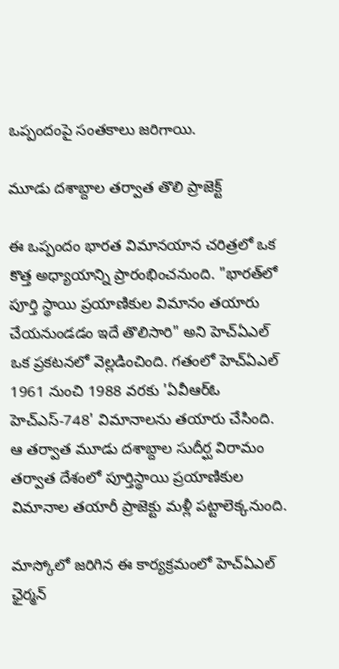ఒప్పందంపై సంతకాలు జరిగాయి.

మూడు దశాబ్దాల తర్వాత తొలి ప్రాజెక్ట్

ఈ ఒప్పందం భారత విమానయాన చరిత్రలో ఒక కొత్త అధ్యాయాన్ని ప్రారంభించనుంది. "భారత్‌లో పూర్తి స్థాయి ప్రయాణికుల విమానం తయారు చేయనుండడం ఇదే తొలిసారి" అని హెచ్‌ఏఎల్ ఒక ప్రకటనలో వెల్లడించింది. గతంలో హెచ్‌ఏఎల్ 1961 నుంచి 1988 వరకు 'ఏవీఆర్‌ఓ హెచ్‌ఎస్‌-748' విమానాలను తయారు చేసింది. ఆ తర్వాత మూడు దశాబ్దాల సుదీర్ఘ విరామం తర్వాత దేశంలో పూర్తిస్థాయి ప్రయాణికుల విమానాల తయారీ ప్రాజెక్టు మళ్లీ పట్టాలెక్కనుంది.

మాస్కోలో జరిగిన ఈ కార్యక్రమంలో హెచ్‌ఏఎల్ ఛైర్మన్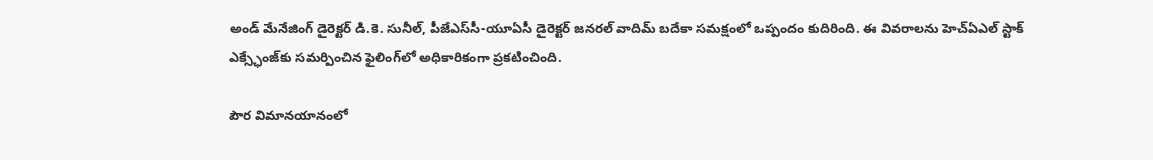అండ్ మేనేజింగ్ డైరెక్టర్ డి.కె. సునీల్, పీజేఎస్‌సీ-యూఏసీ డైరెక్టర్ జనరల్ వాదిమ్ బదేకా సమక్షంలో ఒప్పందం కుదిరింది. ఈ వివరాలను హెచ్‌ఏఎల్ స్టాక్ ఎక్స్ఛేంజ్‌కు సమర్పించిన ఫైలింగ్‌లో అధికారికంగా ప్రకటించింది.

పౌర విమానయానంలో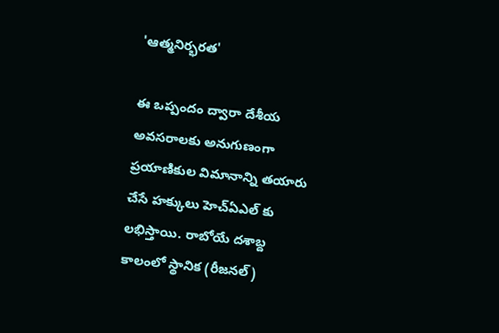'ఆత్మనిర్భరత'

ఈ ఒప్పందం ద్వారా దేశీయ అవసరాలకు అనుగుణంగా ప్రయాణికుల విమానాన్ని తయారు చేసే హక్కులు హెచ్‌ఏఎల్ కు లభిస్తాయి. రాబోయే దశాబ్ద కాలంలో స్థానిక (రీజనల్)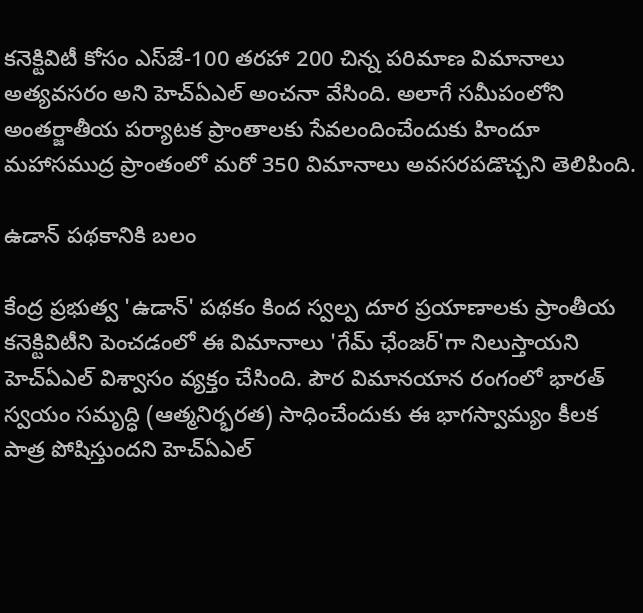కనెక్టివిటీ కోసం ఎస్‌జే-100 తరహా 200 చిన్న పరిమాణ విమానాలు అత్యవసరం అని హెచ్‌ఏఎల్ అంచనా వేసింది. అలాగే సమీపంలోని అంతర్జాతీయ పర్యాటక ప్రాంతాలకు సేవలందించేందుకు హిందూ మహాసముద్ర ప్రాంతంలో మరో 350 విమానాలు అవసరపడొచ్చని తెలిపింది.

ఉడాన్ పథకానికి బలం

కేంద్ర ప్రభుత్వ 'ఉడాన్' పథకం కింద స్వల్ప దూర ప్రయాణాలకు ప్రాంతీయ కనెక్టివిటీని పెంచడంలో ఈ విమానాలు 'గేమ్‌ ఛేంజర్‌'గా నిలుస్తాయని హెచ్‌ఏఎల్ విశ్వాసం వ్యక్తం చేసింది. పౌర విమానయాన రంగంలో భారత్ స్వయం సమృద్ధి (ఆత్మనిర్భరత) సాధించేందుకు ఈ భాగస్వామ్యం కీలక పాత్ర పోషిస్తుందని హెచ్‌ఏఎల్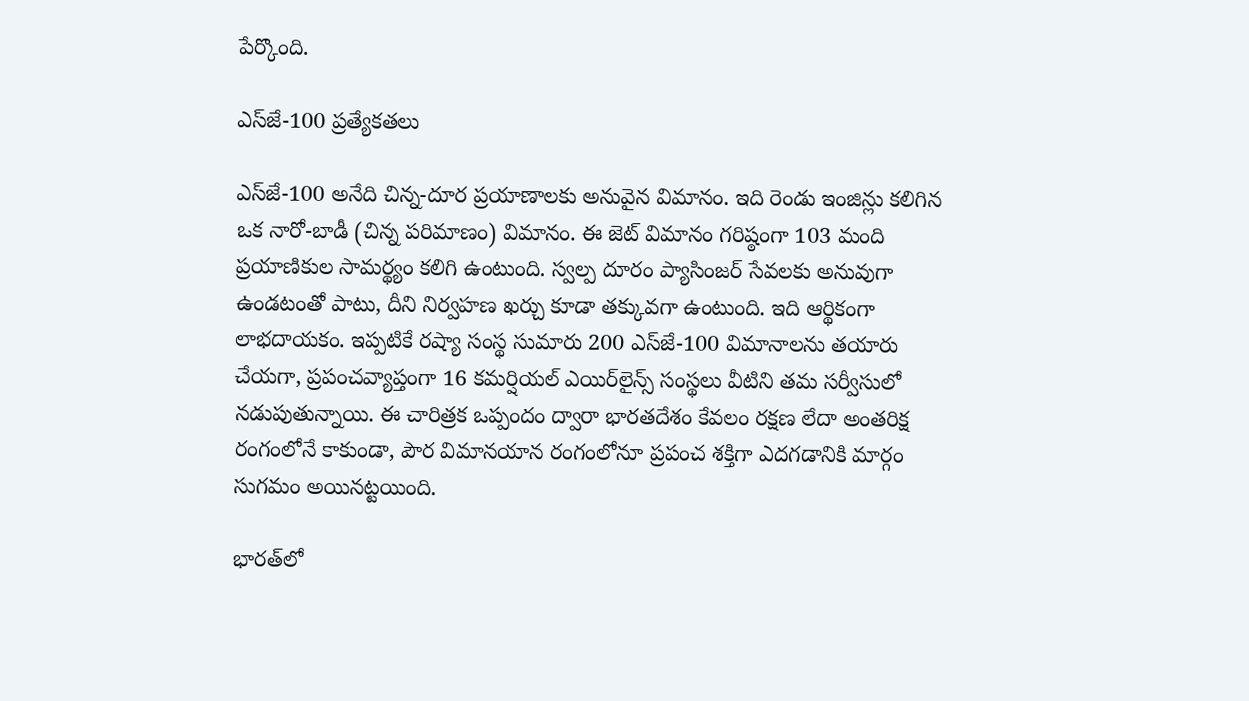పేర్కొంది.

ఎస్‌జే-100 ప్రత్యేకతలు

ఎస్‌జే-100 అనేది చిన్న-దూర ప్రయాణాలకు అనువైన విమానం. ఇది రెండు ఇంజిన్లు కలిగిన ఒక నారో-బాడీ (చిన్న పరిమాణం) విమానం. ఈ జెట్ విమానం గరిష్ఠంగా 103 మంది ప్రయాణికుల సామర్థ్యం కలిగి ఉంటుంది. స్వల్ప దూరం ప్యాసింజర్‌ సేవలకు అనువుగా ఉండటంతో పాటు, దీని నిర్వహణ ఖర్చు కూడా తక్కువగా ఉంటుంది. ఇది ఆర్థికంగా లాభదాయకం. ఇప్పటికే రష్యా సంస్థ సుమారు 200 ఎస్‌జే-100 విమానాలను తయారు చేయగా, ప్రపంచవ్యాప్తంగా 16 కమర్షియల్ ఎయిర్‌లైన్స్ సంస్థలు వీటిని తమ సర్వీసులో నడుపుతున్నాయి. ఈ చారిత్రక ఒప్పందం ద్వారా భారతదేశం కేవలం రక్షణ లేదా అంతరిక్ష రంగంలోనే కాకుండా, పౌర విమానయాన రంగంలోనూ ప్రపంచ శక్తిగా ఎదగడానికి మార్గం సుగమం అయినట్టయింది.

భారత్‌లో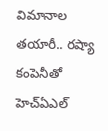విమానాల తయారీ.. రష్యా కంపెనీతో హెచ్‌ఏఎల్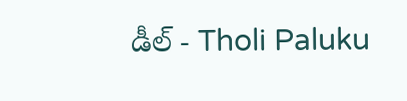డీల్ - Tholi Paluku